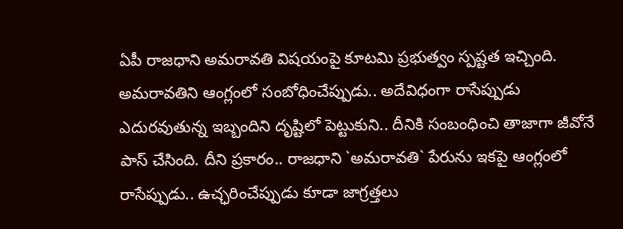ఏపీ రాజధాని అమరావతి విషయంపై కూటమి ప్రభుత్వం స్పష్టత ఇచ్చింది. అమరావతిని ఆంగ్లంలో సంబోధించేప్పుడు.. అదేవిధంగా రాసేప్పుడు ఎదురవుతున్న ఇబ్బందిని దృష్టిలో పెట్టుకుని.. దీనికి సంబంధించి తాజాగా జీవోనే పాస్ చేసింది. దీని ప్రకారం.. రాజధాని `అమరావతి` పేరును ఇకపై ఆంగ్లంలో రాసేప్పుడు.. ఉచ్ఛరించేప్పుడు కూడా జాగ్రత్తలు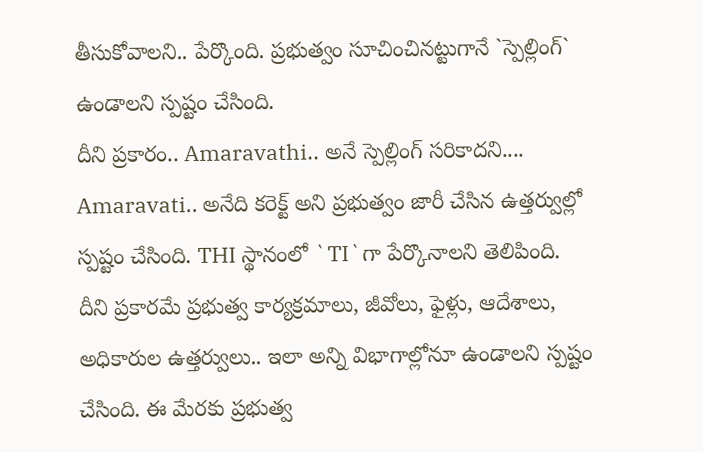తీసుకోవాలని.. పేర్కొంది. ప్రభుత్వం సూచించినట్టుగానే `స్పెల్లింగ్` ఉండాలని స్పష్టం చేసింది.
దీని ప్రకారం.. Amaravathi.. అనే స్పెల్లింగ్ సరికాదని.... Amaravati.. అనేది కరెక్ట్ అని ప్రభుత్వం జారీ చేసిన ఉత్తర్వుల్లో స్పష్టం చేసింది. THI స్థానంలో `TI`గా పేర్కొనాలని తెలిపింది. దీని ప్రకారమే ప్రభుత్వ కార్యక్రమాలు, జీవోలు, ఫైళ్లు, ఆదేశాలు, అధికారుల ఉత్తర్వులు.. ఇలా అన్ని విభాగాల్లోనూ ఉండాలని స్పష్టం చేసింది. ఈ మేరకు ప్రభుత్వ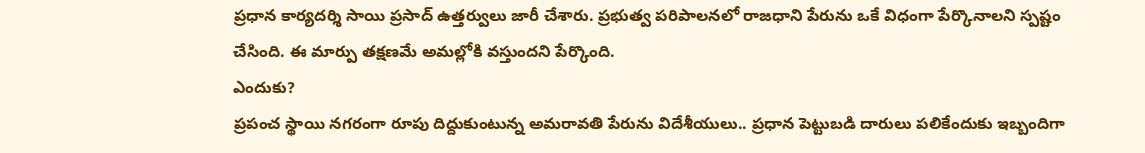ప్రధాన కార్యదర్శి సాయి ప్రసాద్ ఉత్తర్వులు జారీ చేశారు. ప్రభుత్వ పరిపాలనలో రాజధాని పేరును ఒకే విధంగా పేర్కొనాలని స్పష్టం చేసింది. ఈ మార్పు తక్షణమే అమల్లోకి వస్తుందని పేర్కొంది.
ఎందుకు?
ప్రపంచ స్థాయి నగరంగా రూపు దిద్దుకుంటున్న అమరావతి పేరును విదేశీయులు.. ప్రధాన పెట్టుబడి దారులు పలికేందుకు ఇబ్బందిగా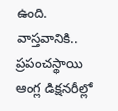ఉంది. వాస్తవానికి.. ప్రపంచస్థాయి ఆంగ్ల డిక్షనరీల్లో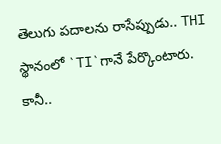తెలుగు పదాలను రాసేప్పుడు.. THI స్థానంలో `TI`గానే పేర్కొంటారు. కానీ..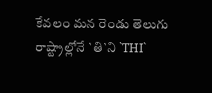కేవలం మన రెండు తెలుగు రాష్ట్రాల్లోనే `తి`ని `THI`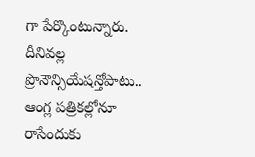గా పేర్కొంటున్నారు. దీనివల్ల ప్రొనౌన్సియేషన్తోపాటు.. ఆంగ్ల పత్రికల్లోనూ రాసేందుకు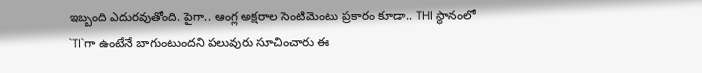ఇబ్బంది ఎదురవుతోంది. పైగా.. ఆంగ్ల అక్షరాల సెంటిమెంటు ప్రకారం కూడా.. THI స్థానంలో `TI`గా ఉంటేనే బాగుంటుందని పలువురు సూచించారు ఈ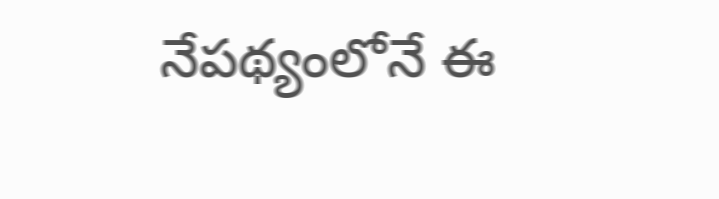నేపథ్యంలోనే ఈ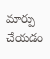మార్పు చేయడం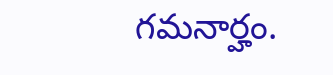గమనార్హం.